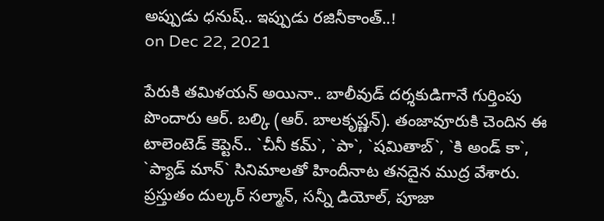అప్పుడు ధనుష్.. ఇప్పుడు రజినీకాంత్..!
on Dec 22, 2021

పేరుకి తమిళయన్ అయినా.. బాలీవుడ్ దర్శకుడిగానే గుర్తింపు పొందారు ఆర్. బల్కి (ఆర్. బాలకృష్ణన్). తంజావూరుకి చెందిన ఈ టాలెంటెడ్ కెప్టెన్.. `చీనీ కమ్`, `పా`, `షమితాబ్`, `కి అండ్ కా`, `ప్యాడ్ మాన్` సినిమాలతో హిందీనాట తనదైన ముద్ర వేశారు. ప్రస్తుతం దుల్కర్ సల్మాన్, సన్నీ డియోల్, పూజా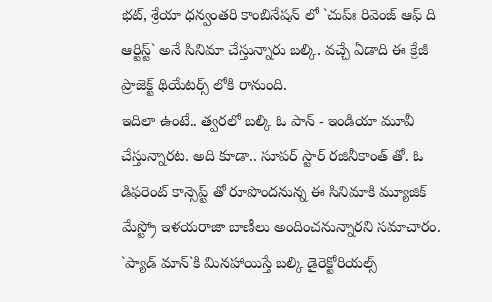భట్, శ్రేయా ధన్వంతరి కాంబినేషన్ లో `చుప్ః రివెంజ్ ఆఫ్ ది ఆర్టిస్ట్` అనే సినిమా చేస్తున్నారు బల్కి. వచ్చే ఏడాది ఈ క్రేజీ ప్రాజెక్ట్ థియేటర్స్ లోకి రానుంది.
ఇదిలా ఉంటే.. త్వరలో బల్కి ఓ పాన్ - ఇండియా మూవీ చేస్తున్నారట. అది కూడా.. సూపర్ స్టార్ రజినీకాంత్ తో. ఓ డిఫరెంట్ కాన్సెప్ట్ తో రూపొందనున్న ఈ సినిమాకి మ్యూజిక్ మేస్ట్రో ఇళయరాజా బాణీలు అందించనున్నారని సమాచారం. `ప్యాడ్ మాన్`కి మినహాయిస్తే బల్కి డైరెక్టోరియల్స్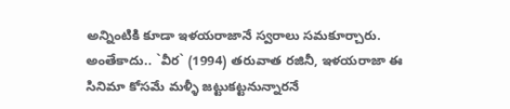అన్నింటికి కూడా ఇళయరాజానే స్వరాలు సమకూర్చారు. అంతేకాదు.. `వీర` (1994) తరువాత రజినీ, ఇళయరాజా ఈ సినిమా కోసమే మళ్ళీ జట్టుకట్టనున్నారనే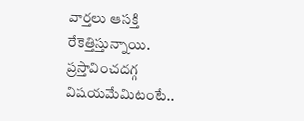వార్తలు ఆసక్తి రేకెత్తిస్తున్నాయి. ప్రస్తావించదగ్గ విషయమేమిటంటే..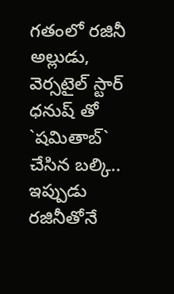గతంలో రజినీ అల్లుడు, వెర్సటైల్ స్టార్ ధనుష్ తో `షమితాబ్` చేసిన బల్కి.. ఇప్పుడు రజినీతోనే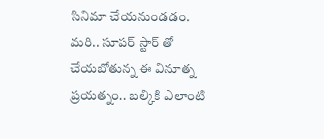సినిమా చేయనుండడం.
మరి.. సూపర్ స్టార్ తో చేయబోతున్న ఈ వినూత్న ప్రయత్నం.. బల్కికి ఎలాంటి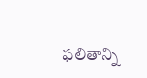ఫలితాన్ని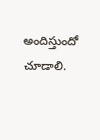అందిస్తుందో చూడాలి.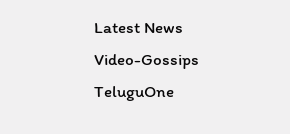Latest News
Video-Gossips
TeluguOne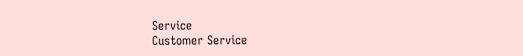Service
Customer Service